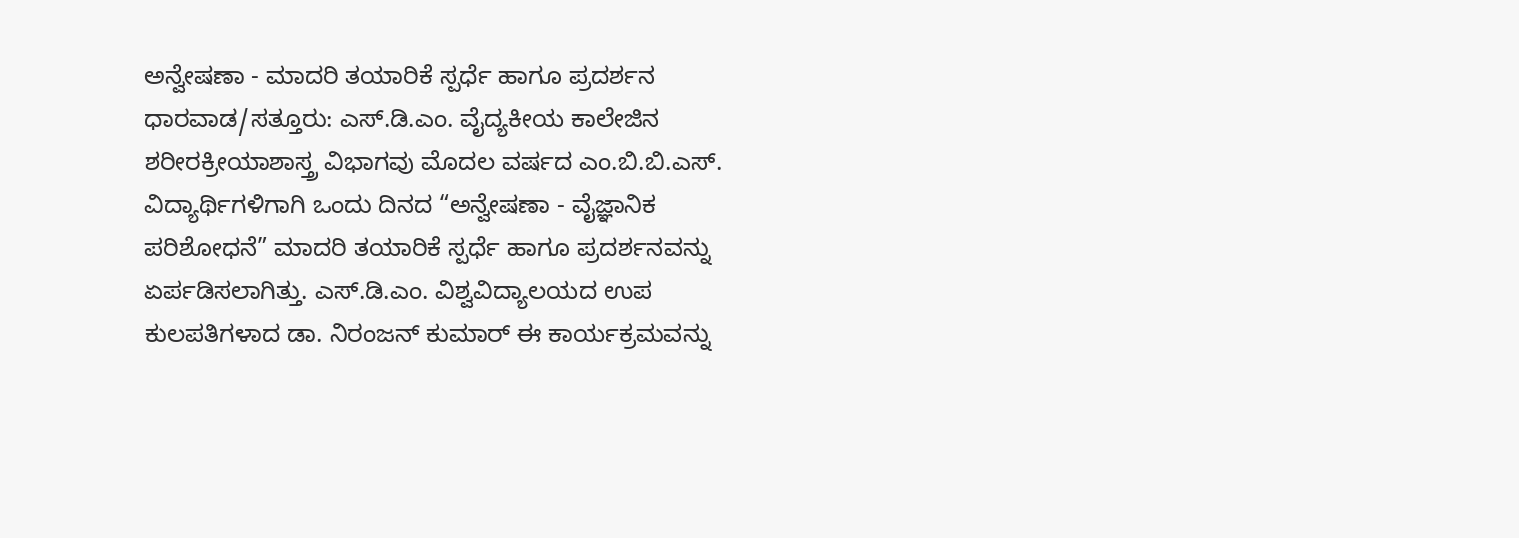ಅನ್ವೇಷಣಾ - ಮಾದರಿ ತಯಾರಿಕೆ ಸ್ಪರ್ಧೆ ಹಾಗೂ ಪ್ರದರ್ಶನ
ಧಾರವಾಡ/ಸತ್ತೂರು: ಎಸ್.ಡಿ.ಎಂ. ವೈದ್ಯಕೀಯ ಕಾಲೇಜಿನ ಶರೀರಕ್ರೀಯಾಶಾಸ್ತ್ರ ವಿಭಾಗವು ಮೊದಲ ವರ್ಷದ ಎಂ.ಬಿ.ಬಿ.ಎಸ್. ವಿದ್ಯಾರ್ಥಿಗಳಿಗಾಗಿ ಒಂದು ದಿನದ “ಅನ್ವೇಷಣಾ - ವೈಜ್ಞಾನಿಕ ಪರಿಶೋಧನೆ” ಮಾದರಿ ತಯಾರಿಕೆ ಸ್ಪರ್ಧೆ ಹಾಗೂ ಪ್ರದರ್ಶನವನ್ನು ಏರ್ಪಡಿಸಲಾಗಿತ್ತು. ಎಸ್.ಡಿ.ಎಂ. ವಿಶ್ವವಿದ್ಯಾಲಯದ ಉಪ ಕುಲಪತಿಗಳಾದ ಡಾ. ನಿರಂಜನ್ ಕುಮಾರ್ ಈ ಕಾರ್ಯಕ್ರಮವನ್ನು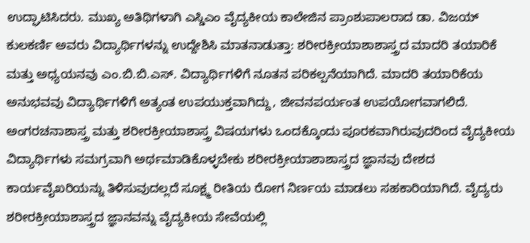ಉದ್ಘಾಟಿಸಿದರು. ಮುಖ್ಯ ಅತಿಥಿಗಳಾಗಿ ಎಸ್ಡಿಎಂ ವೈದ್ಯಕೀಯ ಕಾಲೇಜಿನ ಪ್ರಾಂಶುಪಾಲರಾದ ಡಾ. ವಿಜಯ್ ಕುಲಕರ್ಣಿ ಅವರು ವಿದ್ಯಾರ್ಥಿಗಳನ್ನು ಉದ್ದೇಶಿಸಿ ಮಾತನಾಡುತ್ತಾ: ಶರೀರಕ್ರೀಯಾಶಾಶಾಸ್ತ್ರದ ಮಾದರಿ ತಯಾರಿಕೆ ಮತ್ತು ಅಧ್ಯಯನವು ಎಂ.ಬಿ.ಬಿ.ಎಸ್. ವಿದ್ಯಾರ್ಥಿಗಳಿಗೆ ನೂತನ ಪರಿಕಲ್ಪನೆಯಾಗಿದೆ. ಮಾದರಿ ತಯಾರಿಕೆಯ ಅನುಭವವು ವಿದ್ಯಾರ್ಥಿಗಳಿಗೆ ಅತ್ಯಂತ ಉಪಯುಕ್ತವಾಗಿದ್ದು, ಜೀವನಪರ್ಯಂತ ಉಪಯೋಗವಾಗಲಿದೆ. ಅಂಗರಚನಾಶಾಸ್ತ್ರ ಮತ್ತು ಶರೀರಕ್ರೀಯಾಶಾಸ್ತ್ರ ವಿಷಯಗಳು ಒಂದಕ್ಕೊಂದು ಪೂರಕವಾಗಿರುವುದರಿಂದ ವೈದ್ಯಕೀಯ ವಿದ್ಯಾರ್ಥಿಗಳು ಸಮಗ್ರವಾಗಿ ಅರ್ಥಮಾಡಿಕೊಳ್ಳಬೇಕು ಶರೀರಕ್ರೀಯಾಶಾಶಾಸ್ತ್ರದ ಜ್ಞಾನವು ದೇಶದ ಕಾರ್ಯವೈಖರಿಯನ್ನು ತಿಳಿಸುವುದಲ್ಲದೆ ಸೂಕ್ಷ್ಮ ರೀತಿಯ ರೋಗ ನಿರ್ಣಯ ಮಾಡಲು ಸಹಕಾರಿಯಾಗಿದೆ. ವೈದ್ಯರು ಶರೀರಕ್ರೀಯಾಶಾಸ್ತ್ರದ ಜ್ಞಾನವನ್ನು ವೈದ್ಯಕೀಯ ಸೇವೆಯಲ್ಲಿ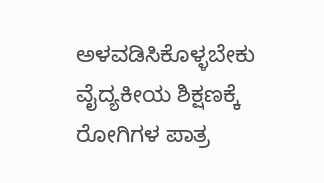ಅಳವಡಿಸಿಕೊಳ್ಳಬೇಕು ವೈದ್ಯಕೀಯ ಶಿಕ್ಷಣಕ್ಕೆ ರೋಗಿಗಳ ಪಾತ್ರ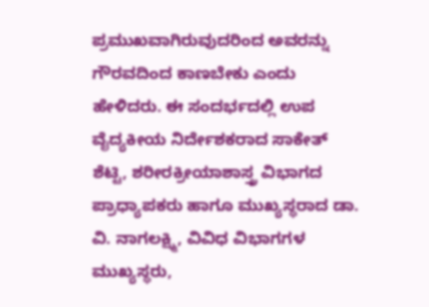ಪ್ರಮುಖವಾಗಿರುವುದರಿಂದ ಅವರನ್ನು ಗೌರವದಿಂದ ಕಾಣಬೇಕು ಎಂದು ಹೇಳಿದರು. ಈ ಸಂದರ್ಭದಲ್ಲಿ ಉಪ ವೈದ್ಯಕೀಯ ನಿರ್ದೇಶಕರಾದ ಸಾಕೇತ್ ಶೆಟ್ಟಿ, ಶರೀರಕ್ರೀಯಾಶಾಸ್ತ್ರ ವಿಭಾಗದ ಪ್ರಾಧ್ಯಾಪಕರು ಹಾಗೂ ಮುಖ್ಯಸ್ಥರಾದ ಡಾ. ವಿ. ನಾಗಲಕ್ಷ್ಮಿ, ವಿವಿಧ ವಿಭಾಗಗಳ ಮುಖ್ಯಸ್ಥರು,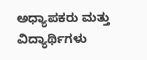ಅಧ್ಯಾಪಕರು ಮತ್ತು ವಿದ್ಯಾರ್ಥಿಗಳು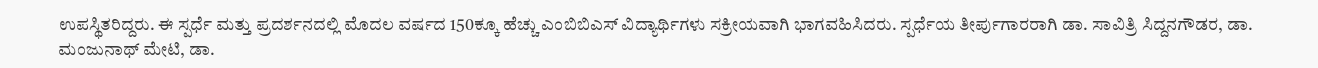ಉಪಸ್ಥಿತರಿದ್ದರು. ಈ ಸ್ಪರ್ಧೆ ಮತ್ತು ಪ್ರದರ್ಶನದಲ್ಲಿ ಮೊದಲ ವರ್ಷದ 150ಕ್ಕೂ ಹೆಚ್ಚು ಎಂಬಿಬಿಎಸ್ ವಿದ್ಯಾರ್ಥಿಗಳು ಸಕ್ರೀಯವಾಗಿ ಭಾಗವಹಿಸಿದರು. ಸ್ಪರ್ಧೆಯ ತೀರ್ಪುಗಾರರಾಗಿ ಡಾ. ಸಾವಿತ್ರಿ ಸಿದ್ದನಗೌಡರ, ಡಾ. ಮಂಜುನಾಥ್ ಮೇಟಿ, ಡಾ.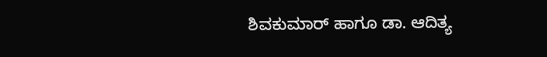ಶಿವಕುಮಾರ್ ಹಾಗೂ ಡಾ. ಆದಿತ್ಯ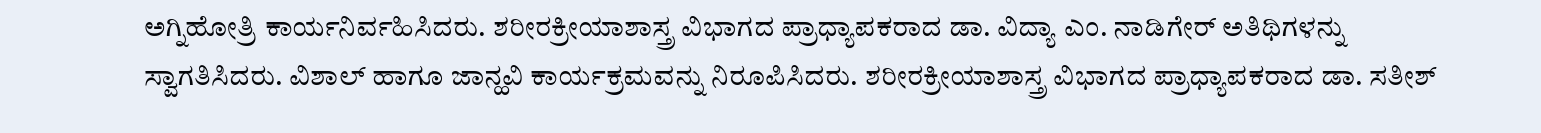ಅಗ್ನಿಹೋತ್ರಿ ಕಾರ್ಯನಿರ್ವಹಿಸಿದರು. ಶರೀರಕ್ರೀಯಾಶಾಸ್ತ್ರ ವಿಭಾಗದ ಪ್ರಾಧ್ಯಾಪಕರಾದ ಡಾ. ವಿದ್ಯಾ ಎಂ. ನಾಡಿಗೇರ್ ಅತಿಥಿಗಳನ್ನು ಸ್ವಾಗತಿಸಿದರು. ವಿಶಾಲ್ ಹಾಗೂ ಜಾನ್ಹವಿ ಕಾರ್ಯಕ್ರಮವನ್ನು ನಿರೂಪಿಸಿದರು. ಶರೀರಕ್ರೀಯಾಶಾಸ್ತ್ರ ವಿಭಾಗದ ಪ್ರಾಧ್ಯಾಪಕರಾದ ಡಾ. ಸತೀಶ್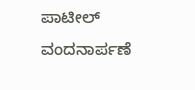ಪಾಟೀಲ್ ವಂದನಾರ್ಪಣೆ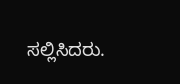ಸಲ್ಲಿಸಿದರು.